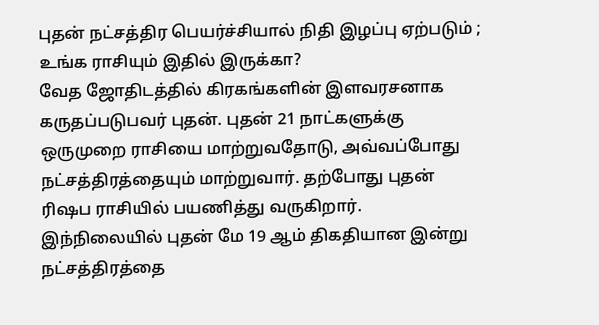புதன் நட்சத்திர பெயர்ச்சியால் நிதி இழப்பு ஏற்படும் ; உங்க ராசியும் இதில் இருக்கா?
வேத ஜோதிடத்தில் கிரகங்களின் இளவரசனாக கருதப்படுபவர் புதன். புதன் 21 நாட்களுக்கு ஒருமுறை ராசியை மாற்றுவதோடு, அவ்வப்போது நட்சத்திரத்தையும் மாற்றுவார். தற்போது புதன் ரிஷப ராசியில் பயணித்து வருகிறார். இந்நிலையில் புதன் மே 19 ஆம் திகதியான இன்று நட்சத்திரத்தை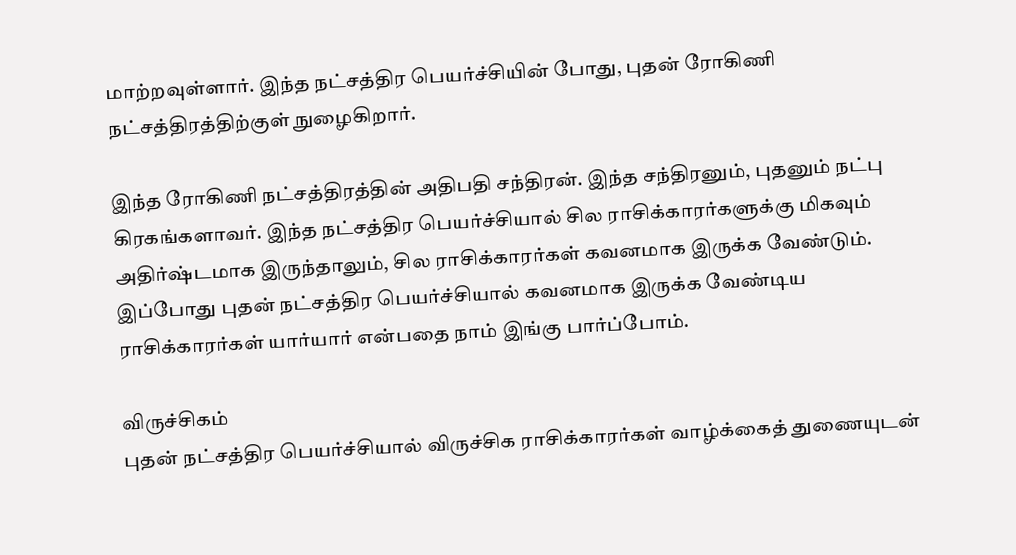மாற்றவுள்ளார். இந்த நட்சத்திர பெயர்ச்சியின் போது, புதன் ரோகிணி நட்சத்திரத்திற்குள் நுழைகிறார்.

இந்த ரோகிணி நட்சத்திரத்தின் அதிபதி சந்திரன். இந்த சந்திரனும், புதனும் நட்பு கிரகங்களாவர். இந்த நட்சத்திர பெயர்ச்சியால் சில ராசிக்காரர்களுக்கு மிகவும் அதிர்ஷ்டமாக இருந்தாலும், சில ராசிக்காரர்கள் கவனமாக இருக்க வேண்டும். இப்போது புதன் நட்சத்திர பெயர்ச்சியால் கவனமாக இருக்க வேண்டிய ராசிக்காரர்கள் யார்யார் என்பதை நாம் இங்கு பார்ப்போம்.

விருச்சிகம்
புதன் நட்சத்திர பெயர்ச்சியால் விருச்சிக ராசிக்காரர்கள் வாழ்க்கைத் துணையுடன்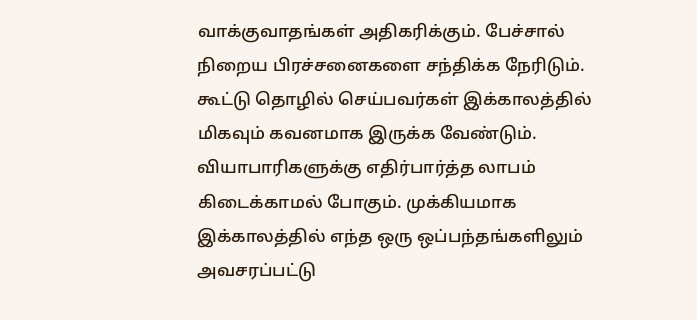வாக்குவாதங்கள் அதிகரிக்கும். பேச்சால் நிறைய பிரச்சனைகளை சந்திக்க நேரிடும். கூட்டு தொழில் செய்பவர்கள் இக்காலத்தில் மிகவும் கவனமாக இருக்க வேண்டும். வியாபாரிகளுக்கு எதிர்பார்த்த லாபம் கிடைக்காமல் போகும். முக்கியமாக இக்காலத்தில் எந்த ஒரு ஒப்பந்தங்களிலும் அவசரப்பட்டு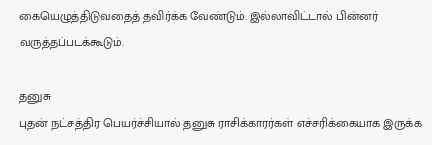கையெழுத்திடுவதைத் தவிர்க்க வேண்டும். இல்லாவிட்டால் பின்னர் வருத்தப்படக்கூடும்.

தனுசு
புதன் நட்சத்திர பெயர்ச்சியால் தனுசு ராசிக்காரர்கள் எச்சரிக்கையாக இருக்க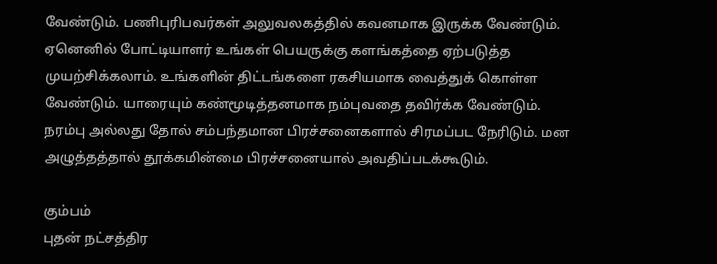வேண்டும். பணிபுரிபவர்கள் அலுவலகத்தில் கவனமாக இருக்க வேண்டும். ஏனெனில் போட்டியாளர் உங்கள் பெயருக்கு களங்கத்தை ஏற்படுத்த முயற்சிக்கலாம். உங்களின் திட்டங்களை ரகசியமாக வைத்துக் கொள்ள வேண்டும். யாரையும் கண்மூடித்தனமாக நம்புவதை தவிர்க்க வேண்டும். நரம்பு அல்லது தோல் சம்பந்தமான பிரச்சனைகளால் சிரமப்பட நேரிடும். மன அழுத்தத்தால் தூக்கமின்மை பிரச்சனையால் அவதிப்படக்கூடும்.

கும்பம்
புதன் நட்சத்திர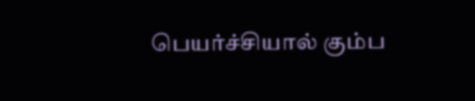பெயர்ச்சியால் கும்ப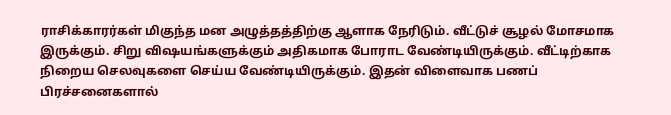ராசிக்காரர்கள் மிகுந்த மன அழுத்தத்திற்கு ஆளாக நேரிடும். வீட்டுச் சூழல் மோசமாக இருக்கும். சிறு விஷயங்களுக்கும் அதிகமாக போராட வேண்டியிருக்கும். வீட்டிற்காக நிறைய செலவுகளை செய்ய வேண்டியிருக்கும். இதன் விளைவாக பணப் பிரச்சனைகளால்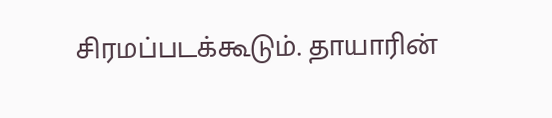சிரமப்படக்கூடும். தாயாரின்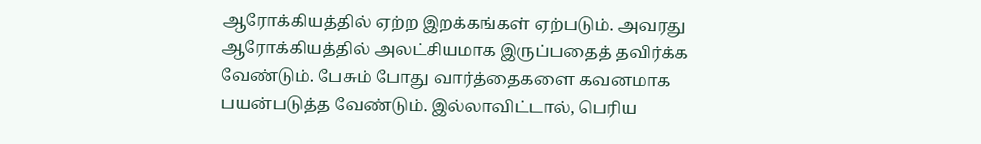ஆரோக்கியத்தில் ஏற்ற இறக்கங்கள் ஏற்படும். அவரது ஆரோக்கியத்தில் அலட்சியமாக இருப்பதைத் தவிர்க்க வேண்டும். பேசும் போது வார்த்தைகளை கவனமாக பயன்படுத்த வேண்டும். இல்லாவிட்டால், பெரிய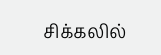சிக்கலில்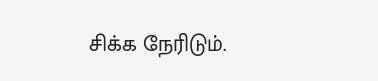சிக்க நேரிடும்.